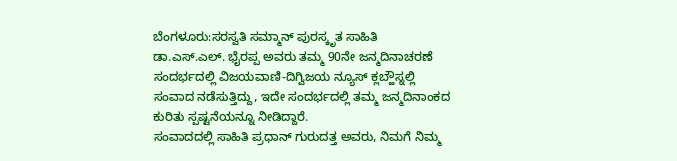ಬೆಂಗಳೂರು:ಸರಸ್ವತಿ ಸಮ್ಮಾನ್ ಪುರಸ್ಕೃತ ಸಾಹಿತಿ ಡಾ.ಎಸ್.ಎಲ್. ಭೈರಪ್ಪ ಅವರು ತಮ್ಮ 90ನೇ ಜನ್ಮದಿನಾಚರಣೆ ಸಂದರ್ಭದಲ್ಲಿ ವಿಜಯವಾಣಿ-ದಿಗ್ವಿಜಯ ನ್ಯೂಸ್ ಕ್ಲಬ್ಹೌಸ್ನಲ್ಲಿ ಸಂವಾದ ನಡೆಸುತ್ತಿದ್ದು, ಇದೇ ಸಂದರ್ಭದಲ್ಲಿ ತಮ್ಮ ಜನ್ಮದಿನಾಂಕದ ಕುರಿತು ಸ್ಪಷ್ಟನೆಯನ್ನೂ ನೀಡಿದ್ದಾರೆ.
ಸಂವಾದದಲ್ಲಿ ಸಾಹಿತಿ ಪ್ರಧಾನ್ ಗುರುದತ್ತ ಅವರು, ನಿಮಗೆ ನಿಮ್ಮ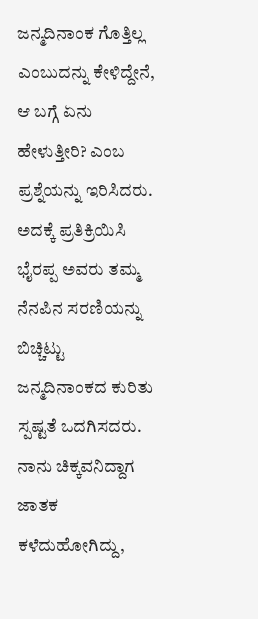ಜನ್ಮದಿನಾಂಕ ಗೊತ್ತಿಲ್ಲ ಎಂಬುದನ್ನು ಕೇಳಿದ್ದೇನೆ, ಆ ಬಗ್ಗೆ ಏನು ಹೇಳುತ್ತೀರಿ? ಎಂಬ ಪ್ರಶ್ನೆಯನ್ನು ಇರಿಸಿದರು. ಅದಕ್ಕೆ ಪ್ರತಿಕ್ರಿಯಿಸಿ ಭೈರಪ್ಪ ಅವರು ತಮ್ಮ ನೆನಪಿನ ಸರಣಿಯನ್ನು ಬಿಚ್ಚಿಟ್ಟು ಜನ್ಮದಿನಾಂಕದ ಕುರಿತು ಸ್ಪಷ್ಟತೆ ಒದಗಿಸದರು.
ನಾನು ಚಿಕ್ಕವನಿದ್ದಾಗ ಜಾತಕ ಕಳೆದುಹೋಗಿದ್ದು,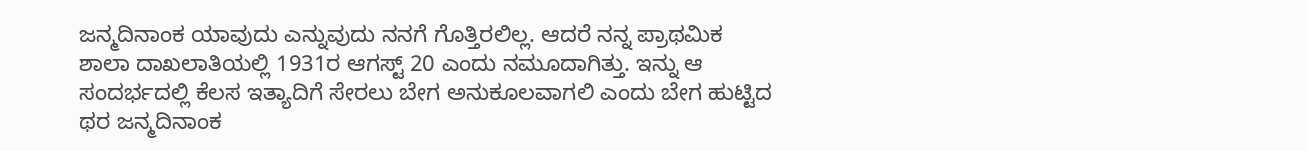ಜನ್ಮದಿನಾಂಕ ಯಾವುದು ಎನ್ನುವುದು ನನಗೆ ಗೊತ್ತಿರಲಿಲ್ಲ. ಆದರೆ ನನ್ನ ಪ್ರಾಥಮಿಕ ಶಾಲಾ ದಾಖಲಾತಿಯಲ್ಲಿ 1931ರ ಆಗಸ್ಟ್ 20 ಎಂದು ನಮೂದಾಗಿತ್ತು. ಇನ್ನು ಆ ಸಂದರ್ಭದಲ್ಲಿ ಕೆಲಸ ಇತ್ಯಾದಿಗೆ ಸೇರಲು ಬೇಗ ಅನುಕೂಲವಾಗಲಿ ಎಂದು ಬೇಗ ಹುಟ್ಟಿದ ಥರ ಜನ್ಮದಿನಾಂಕ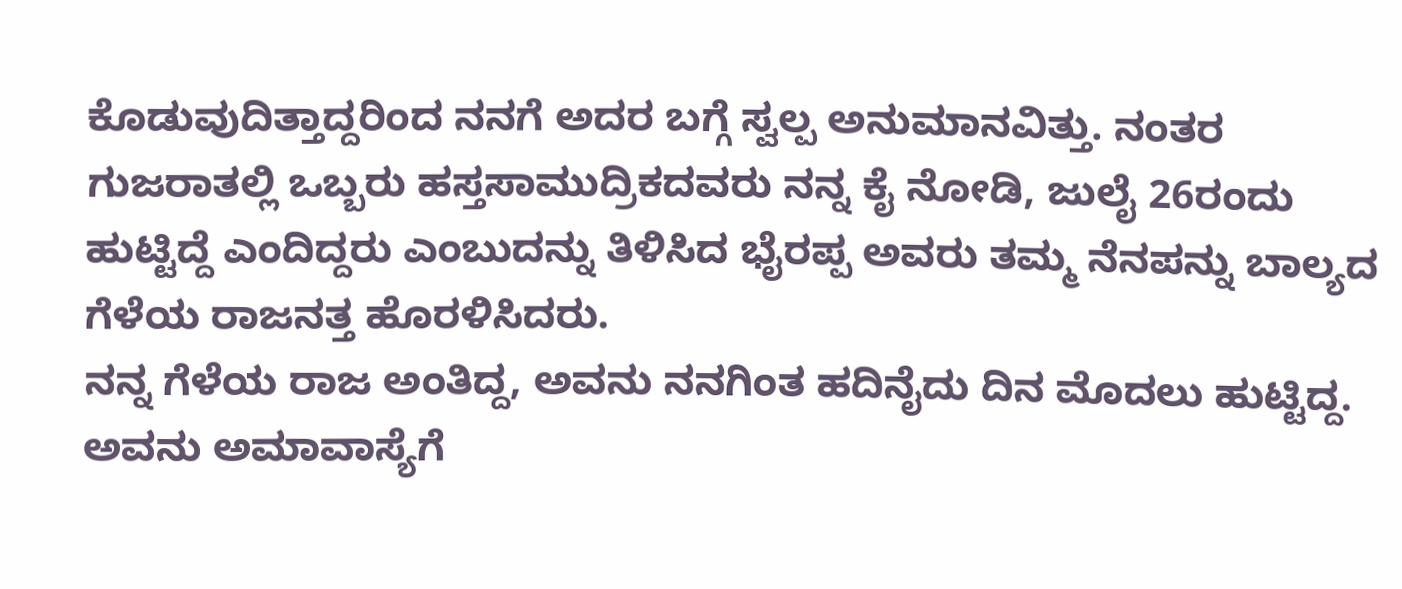ಕೊಡುವುದಿತ್ತಾದ್ದರಿಂದ ನನಗೆ ಅದರ ಬಗ್ಗೆ ಸ್ವಲ್ಪ ಅನುಮಾನವಿತ್ತು. ನಂತರ ಗುಜರಾತಲ್ಲಿ ಒಬ್ಬರು ಹಸ್ತಸಾಮುದ್ರಿಕದವರು ನನ್ನ ಕೈ ನೋಡಿ, ಜುಲೈ 26ರಂದು ಹುಟ್ಟಿದ್ದೆ ಎಂದಿದ್ದರು ಎಂಬುದನ್ನು ತಿಳಿಸಿದ ಭೈರಪ್ಪ ಅವರು ತಮ್ಮ ನೆನಪನ್ನು ಬಾಲ್ಯದ ಗೆಳೆಯ ರಾಜನತ್ತ ಹೊರಳಿಸಿದರು.
ನನ್ನ ಗೆಳೆಯ ರಾಜ ಅಂತಿದ್ದ, ಅವನು ನನಗಿಂತ ಹದಿನೈದು ದಿನ ಮೊದಲು ಹುಟ್ಟಿದ್ದ. ಅವನು ಅಮಾವಾಸ್ಯೆಗೆ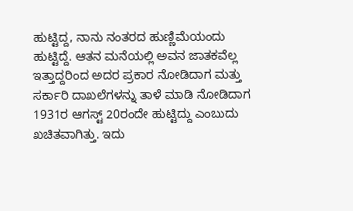ಹುಟ್ಟಿದ್ದ, ನಾನು ನಂತರದ ಹುಣ್ಣಿಮೆಯಂದು ಹುಟ್ಟಿದ್ದೆ. ಆತನ ಮನೆಯಲ್ಲಿ ಅವನ ಜಾತಕವೆಲ್ಲ ಇತ್ತಾದ್ದರಿಂದ ಅದರ ಪ್ರಕಾರ ನೋಡಿದಾಗ ಮತ್ತು ಸರ್ಕಾರಿ ದಾಖಲೆಗಳನ್ನು ತಾಳೆ ಮಾಡಿ ನೋಡಿದಾಗ 1931ರ ಆಗಸ್ಟ್ 20ರಂದೇ ಹುಟ್ಟಿದ್ದು ಎಂಬುದು ಖಚಿತವಾಗಿತ್ತು. ಇದು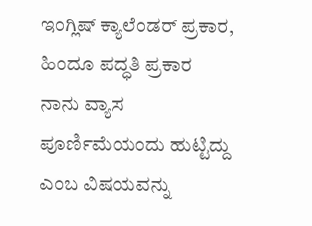ಇಂಗ್ಲಿಷ್ ಕ್ಯಾಲೆಂಡರ್ ಪ್ರಕಾರ, ಹಿಂದೂ ಪದ್ಧತಿ ಪ್ರಕಾರ ನಾನು ವ್ಯಾಸ ಪೂರ್ಣಿಮೆಯಂದು ಹುಟ್ಟಿದ್ದು ಎಂಬ ವಿಷಯವನ್ನು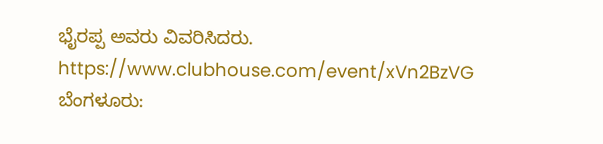ಭೈರಪ್ಪ ಅವರು ವಿವರಿಸಿದರು.
https://www.clubhouse.com/event/xVn2BzVG
ಬೆಂಗಳೂರು: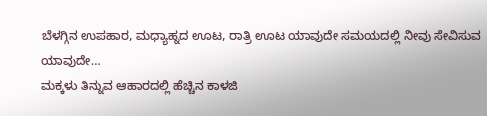ಬೆಳಗ್ಗಿನ ಉಪಹಾರ, ಮಧ್ಯಾಹ್ನದ ಊಟ, ರಾತ್ರಿ ಊಟ ಯಾವುದೇ ಸಮಯದಲ್ಲಿ ನೀವು ಸೇವಿಸುವ ಯಾವುದೇ…
ಮಕ್ಕಳು ತಿನ್ನುವ ಆಹಾರದಲ್ಲಿ ಹೆಚ್ಚಿನ ಕಾಳಜಿ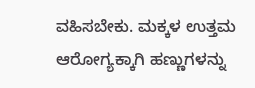ವಹಿಸಬೇಕು. ಮಕ್ಕಳ ಉತ್ತಮ ಆರೋಗ್ಯಕ್ಕಾಗಿ ಹಣ್ಣುಗಳನ್ನು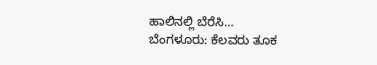ಹಾಲಿನಲ್ಲಿ ಬೆರೆಸಿ…
ಬೆಂಗಳೂರು: ಕೆಲವರು ತೂಕ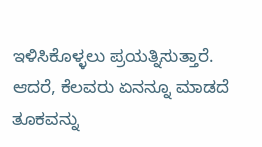ಇಳಿಸಿಕೊಳ್ಳಲು ಪ್ರಯತ್ನಿಸುತ್ತಾರೆ. ಆದರೆ, ಕೆಲವರು ಏನನ್ನೂ ಮಾಡದೆ ತೂಕವನ್ನು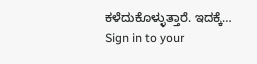ಕಳೆದುಕೊಳ್ಳುತ್ತಾರೆ. ಇದಕ್ಕೆ…
Sign in to your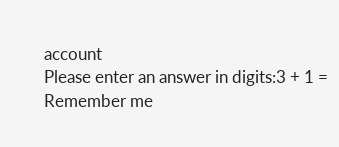account
Please enter an answer in digits:3 + 1 =
Remember me